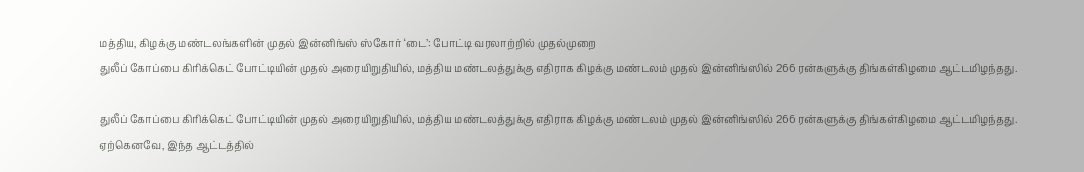மத்திய, கிழக்கு மண்டலங்களின் முதல் இன்னிங்ஸ் ஸ்கோர் ‘டை’: போட்டி வரலாற்றில் முதல்முறை
துலீப் கோப்பை கிரிக்கெட் போட்டியின் முதல் அரையிறுதியில், மத்திய மண்டலத்துக்கு எதிராக கிழக்கு மண்டலம் முதல் இன்னிங்ஸில் 266 ரன்களுக்கு திங்கள்கிழமை ஆட்டமிழந்தது.

துலீப் கோப்பை கிரிக்கெட் போட்டியின் முதல் அரையிறுதியில், மத்திய மண்டலத்துக்கு எதிராக கிழக்கு மண்டலம் முதல் இன்னிங்ஸில் 266 ரன்களுக்கு திங்கள்கிழமை ஆட்டமிழந்தது.
ஏற்கெனவே, இந்த ஆட்டத்தில்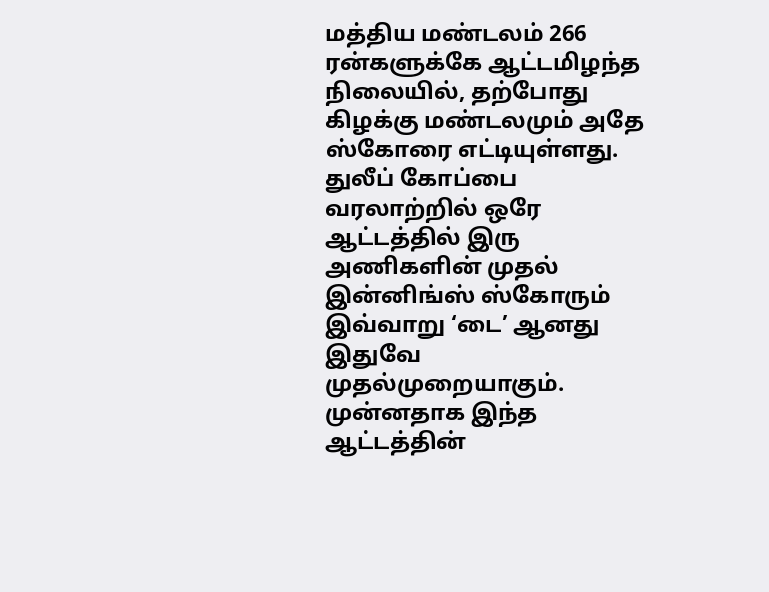மத்திய மண்டலம் 266 ரன்களுக்கே ஆட்டமிழந்த நிலையில், தற்போது கிழக்கு மண்டலமும் அதே ஸ்கோரை எட்டியுள்ளது. துலீப் கோப்பை வரலாற்றில் ஒரே ஆட்டத்தில் இரு அணிகளின் முதல் இன்னிங்ஸ் ஸ்கோரும் இவ்வாறு ‘டை’ ஆனது இதுவே முதல்முறையாகும்.
முன்னதாக இந்த ஆட்டத்தின்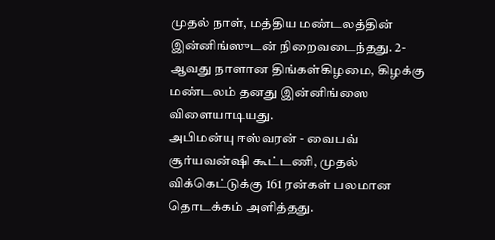முதல் நாள், மத்திய மண்டலத்தின் இன்னிங்ஸுடன் நிறைவடைந்தது. 2-ஆவது நாளான திங்கள்கிழமை, கிழக்கு மண்டலம் தனது இன்னிங்ஸை விளையாடியது.
அபிமன்யு ஈஸ்வரன் - வைபவ் சூர்யவன்ஷி கூட்டணி, முதல் விக்கெட்டுக்கு 161 ரன்கள் பலமான தொடக்கம் அளித்தது.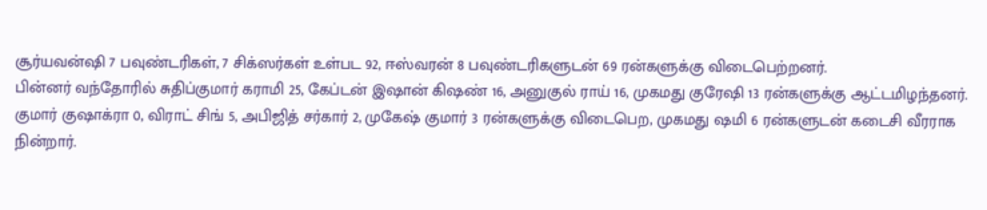சூர்யவன்ஷி 7 பவுண்டரிகள், 7 சிக்ஸர்கள் உள்பட 92, ஈஸ்வரன் 8 பவுண்டரிகளுடன் 69 ரன்களுக்கு விடைபெற்றனர்.
பின்னர் வந்தோரில் சுதிப்குமார் கராமி 25, கேப்டன் இஷான் கிஷண் 16, அனுகுல் ராய் 16, முகமது குரேஷி 13 ரன்களுக்கு ஆட்டமிழந்தனர்.
குமார் குஷாக்ரா 0, விராட் சிங் 5, அபிஜித் சர்கார் 2, முகேஷ் குமார் 3 ரன்களுக்கு விடைபெற, முகமது ஷமி 6 ரன்களுடன் கடைசி வீரராக நின்றார்.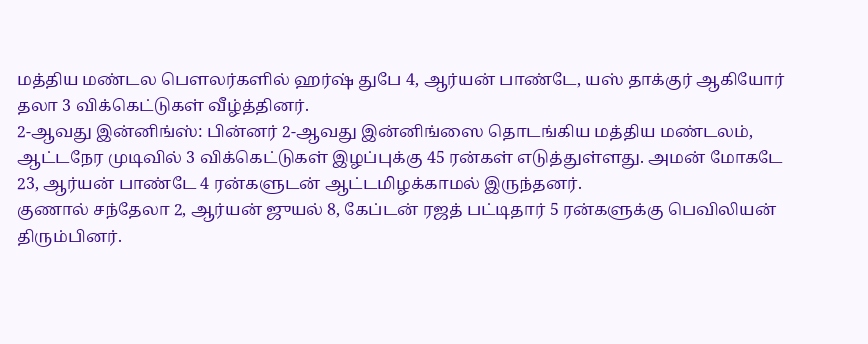மத்திய மண்டல பௌலர்களில் ஹர்ஷ் துபே 4, ஆர்யன் பாண்டே, யஸ் தாக்குர் ஆகியோர் தலா 3 விக்கெட்டுகள் வீழ்த்தினர்.
2-ஆவது இன்னிங்ஸ்: பின்னர் 2-ஆவது இன்னிங்ஸை தொடங்கிய மத்திய மண்டலம், ஆட்டநேர முடிவில் 3 விக்கெட்டுகள் இழப்புக்கு 45 ரன்கள் எடுத்துள்ளது. அமன் மோகடே 23, ஆர்யன் பாண்டே 4 ரன்களுடன் ஆட்டமிழக்காமல் இருந்தனர்.
குணால் சந்தேலா 2, ஆர்யன் ஜுயல் 8, கேப்டன் ரஜத் பட்டிதார் 5 ரன்களுக்கு பெவிலியன் திரும்பினர்.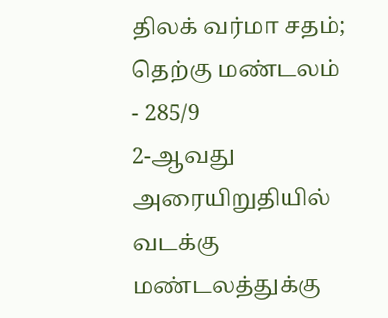திலக் வர்மா சதம்; தெற்கு மண்டலம் - 285/9
2-ஆவது அரையிறுதியில் வடக்கு மண்டலத்துக்கு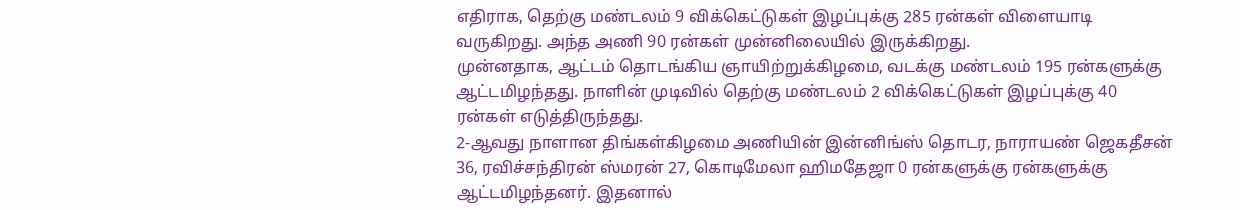எதிராக, தெற்கு மண்டலம் 9 விக்கெட்டுகள் இழப்புக்கு 285 ரன்கள் விளையாடி வருகிறது. அந்த அணி 90 ரன்கள் முன்னிலையில் இருக்கிறது.
முன்னதாக, ஆட்டம் தொடங்கிய ஞாயிற்றுக்கிழமை, வடக்கு மண்டலம் 195 ரன்களுக்கு ஆட்டமிழந்தது. நாளின் முடிவில் தெற்கு மண்டலம் 2 விக்கெட்டுகள் இழப்புக்கு 40 ரன்கள் எடுத்திருந்தது.
2-ஆவது நாளான திங்கள்கிழமை அணியின் இன்னிங்ஸ் தொடர, நாராயண் ஜெகதீசன் 36, ரவிச்சந்திரன் ஸ்மரன் 27, கொடிமேலா ஹிமதேஜா 0 ரன்களுக்கு ரன்களுக்கு ஆட்டமிழந்தனர். இதனால்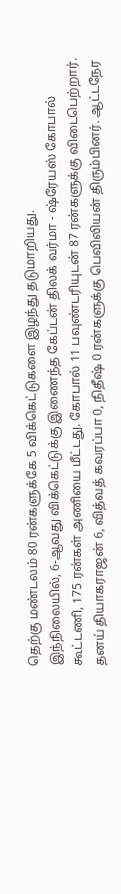தெற்கு மண்டலம் 80 ரன்களுக்கே 5 விக்கெட்டுகளை இழந்து தடுமாறியது.
இந்நிலையில், 6-ஆவது விக்கெட்டுக்கு இணைந்த கேப்டன் திலக் வர்மா - ஷ்ரேயஸ் கோபால் கூட்டணி, 175 ரன்கள் அணியை மீட்டது. கோபால் 11 பவுண்டரியுடன் 87 ரன்களுக்கு விடைபெற்றார்.
தனய் தியாகராஜன் 6, வித்வத் கவரப்பா 0, நிதீஷ் 0 ரன்களுக்கு பெவிலியன் திரும்பினர். ஆட்டநேர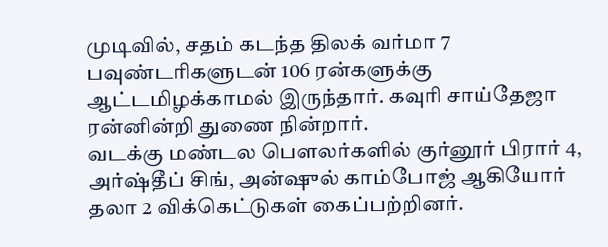முடிவில், சதம் கடந்த திலக் வர்மா 7 பவுண்டரிகளுடன் 106 ரன்களுக்கு ஆட்டமிழக்காமல் இருந்தார். கவுரி சாய்தேஜா ரன்னின்றி துணை நின்றார்.
வடக்கு மண்டல பௌலர்களில் குர்னூர் பிரார் 4, அர்ஷ்தீப் சிங், அன்ஷுல் காம்போஜ் ஆகியோர் தலா 2 விக்கெட்டுகள் கைப்பற்றினர்.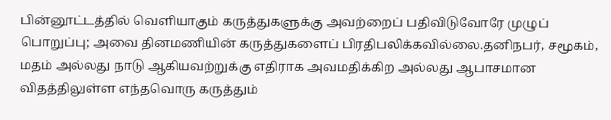பின்னூட்டத்தில் வெளியாகும் கருத்துகளுக்கு அவற்றைப் பதிவிடுவோரே முழுப் பொறுப்பு; அவை தினமணியின் கருத்துகளைப் பிரதிபலிக்கவில்லை.தனிநபர், சமூகம், மதம் அல்லது நாடு ஆகியவற்றுக்கு எதிராக அவமதிக்கிற அல்லது ஆபாசமான விதத்திலுள்ள எந்தவொரு கருத்தும்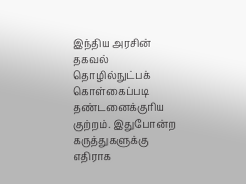இந்திய அரசின் தகவல் தொழில்நுட்பக் கொள்கைப்படி தண்டனைக்குரிய குற்றம். இதுபோன்ற கருத்துகளுக்கு எதிராக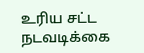உரிய சட்ட நடவடிக்கை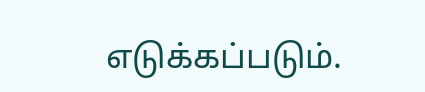எடுக்கப்படும்.